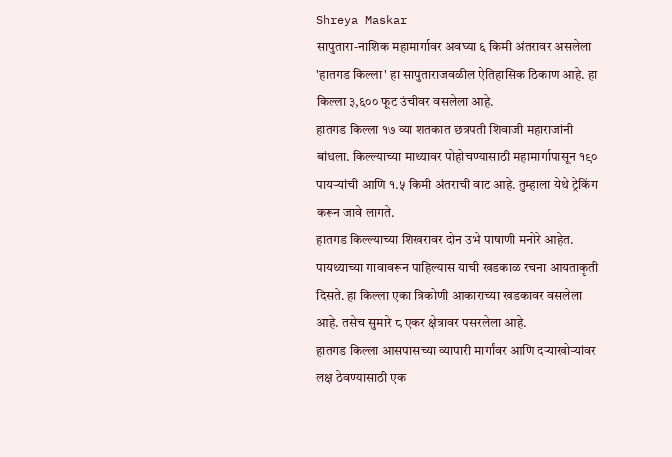Shreya Maskar
सापुतारा-नाशिक महामार्गावर अवघ्या ६ किमी अंतरावर असलेला 'हातगड किल्ला' हा सापुताराजवळील ऐतिहासिक ठिकाण आहे. हा किल्ला ३,६०० फूट उंचीवर वसलेला आहे.
हातगड किल्ला १७ व्या शतकात छत्रपती शिवाजी महाराजांनी बांधला. किल्ल्याच्या माथ्यावर पोहोचण्यासाठी महामार्गापासून १९० पायऱ्यांची आणि १.५ किमी अंतराची वाट आहे. तुम्हाला येथे ट्रेकिंग करून जावे लागते.
हातगड किल्ल्याच्या शिखरावर दोन उभे पाषाणी मनोरे आहेत. पायथ्याच्या गावावरून पाहिल्यास याची खडकाळ रचना आयताकृती दिसते. हा किल्ला एका त्रिकोणी आकाराच्या खडकावर वसलेला आहे. तसेच सुमारे ८ एकर क्षेत्रावर पसरलेला आहे.
हातगड किल्ला आसपासच्या व्यापारी मार्गांवर आणि दऱ्याखोऱ्यांवर लक्ष ठेवण्यासाठी एक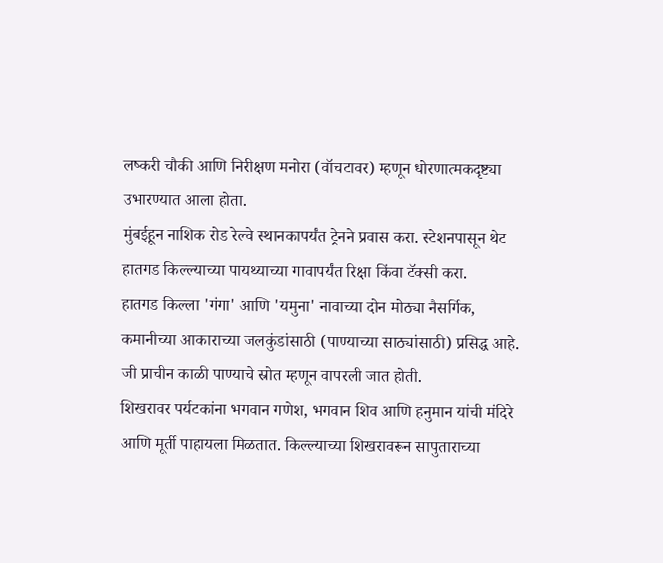लष्करी चौकी आणि निरीक्षण मनोरा (वॉचटावर) म्हणून धोरणात्मकदृष्ट्या उभारण्यात आला होता.
मुंबईहून नाशिक रोड रेल्वे स्थानकापर्यंत ट्रेनने प्रवास करा. स्टेशनपासून थेट हातगड किल्ल्याच्या पायथ्याच्या गावापर्यंत रिक्षा किंवा टॅक्सी करा.
हातगड किल्ला 'गंगा' आणि 'यमुना' नावाच्या दोन मोठ्या नैसर्गिक, कमानीच्या आकाराच्या जलकुंडांसाठी (पाण्याच्या साठ्यांसाठी) प्रसिद्ध आहे. जी प्राचीन काळी पाण्याचे स्रोत म्हणून वापरली जात होती.
शिखरावर पर्यटकांना भगवान गणेश, भगवान शिव आणि हनुमान यांची मंदिरे आणि मूर्ती पाहायला मिळतात. किल्ल्याच्या शिखरावरून सापुताराच्या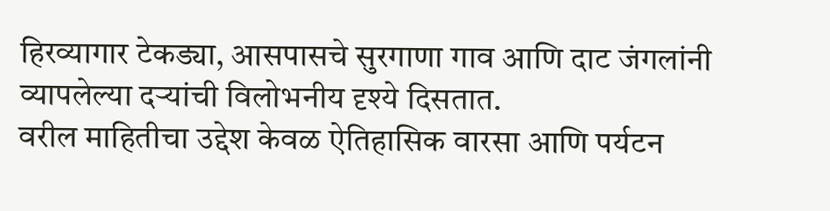हिरव्यागार टेकड्या, आसपासचे सुरगाणा गाव आणि दाट जंगलांनी व्यापलेल्या दऱ्यांची विलोभनीय दृश्ये दिसतात.
वरील माहितीचा उद्देश केवळ ऐतिहासिक वारसा आणि पर्यटन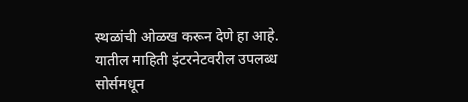स्थळांची ओळख करून देणे हा आहे. यातील माहिती इंटरनेटवरील उपलब्ध सोर्समधून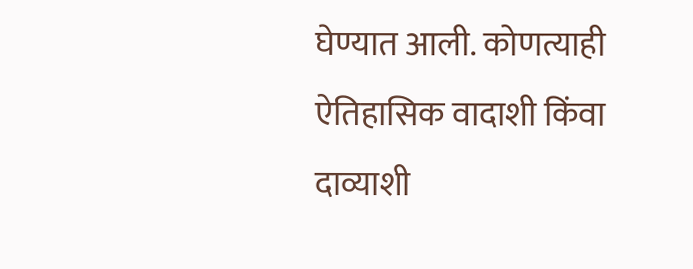घेण्यात आली. कोणत्याही ऐतिहासिक वादाशी किंवा दाव्याशी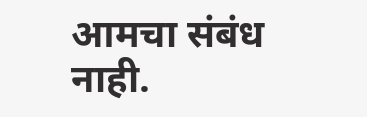आमचा संबंध नाही.